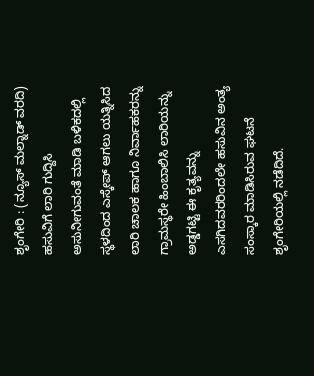ಶೃಂಗೇರಿ : (ನ್ಯೂಸ್ ಮಲ್ನಾಡ್ ವರದಿ) ಹಸುವಿಗೆ ಲಾರಿ ಗುದ್ದಿಸಿ ಅಸುನೀಗುವಂತೆ ಮಾಡಿ ಬಳಿಕದಲ್ಲಿ ಸ್ಥಳದಿಂದ ಎಸ್ಕೇಪ್ ಆಗಲು ಯತ್ನಿಸಿದ ಲಾರಿ ಚಾಲಕ ಹಾಗೂ ನಿರ್ವಾಹಕರನ್ನು ಗ್ರಾಮಸ್ಥರೇ ಹಿಂಬಾಲಿಸಿ ಲಾರಿಯನ್ನು ಅಡ್ಡಗಟ್ಟಿ ಈ ಕೃತ್ಯವನ್ನು ಎಸಗಿದವರರಿಂದಲೇ ಹಸುವಿನ ಅಂತ್ಯ ಸಂಸ್ಕಾರ ಮಾಡಿಸಿರುವ ಘಟನೆ ಶೃಂಗೇರಿಯಲ್ಲಿ ನಡೆದಿದೆ.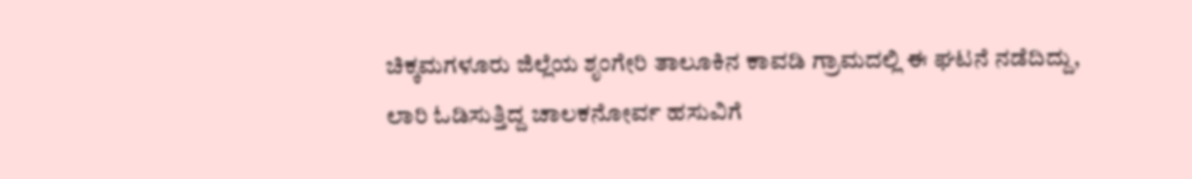ಚಿಕ್ಕಮಗಳೂರು ಜಿಲ್ಲೆಯ ಶೃಂಗೇರಿ ತಾಲೂಕಿನ ಕಾವಡಿ ಗ್ರಾಮದಲ್ಲಿ ಈ ಘಟನೆ ನಡೆದಿದ್ದು, ಲಾರಿ ಓಡಿಸುತ್ತಿದ್ದ ಚಾಲಕನೋರ್ವ ಹಸುವಿಗೆ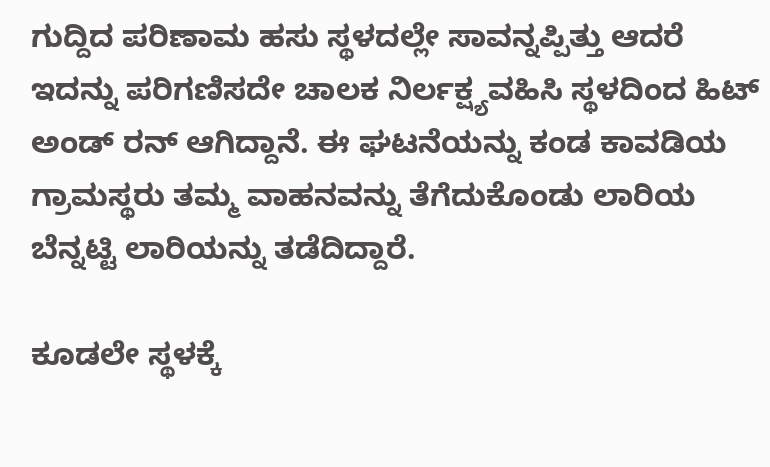ಗುದ್ದಿದ ಪರಿಣಾಮ ಹಸು ಸ್ಥಳದಲ್ಲೇ ಸಾವನ್ನಪ್ಪಿತ್ತು ಆದರೆ ಇದನ್ನು ಪರಿಗಣಿಸದೇ ಚಾಲಕ ನಿರ್ಲಕ್ಷ್ಯವಹಿಸಿ ಸ್ಥಳದಿಂದ ಹಿಟ್ ಅಂಡ್ ರನ್ ಆಗಿದ್ದಾನೆ. ಈ ಘಟನೆಯನ್ನು ಕಂಡ ಕಾವಡಿಯ ಗ್ರಾಮಸ್ಥರು ತಮ್ಮ ವಾಹನವನ್ನು ತೆಗೆದುಕೊಂಡು ಲಾರಿಯ ಬೆನ್ನಟ್ಟಿ ಲಾರಿಯನ್ನು ತಡೆದಿದ್ದಾರೆ.

ಕೂಡಲೇ ಸ್ಥಳಕ್ಕೆ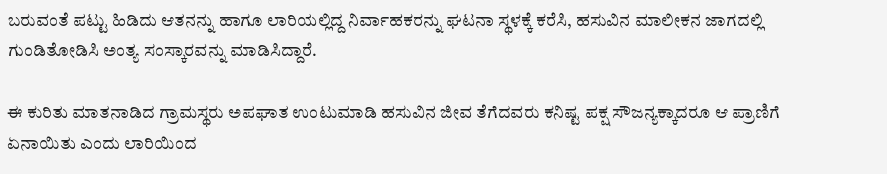ಬರುವಂತೆ ಪಟ್ಟು ಹಿಡಿದು ಆತನನ್ನು ಹಾಗೂ ಲಾರಿಯಲ್ಲಿದ್ದ ನಿರ್ವಾಹಕರನ್ನು ಘಟನಾ ಸ್ಥಳಕ್ಕೆ ಕರೆಸಿ, ಹಸುವಿನ ಮಾಲೀಕನ ಜಾಗದಲ್ಲಿ ಗುಂಡಿತೋಡಿಸಿ ಅಂತ್ಯ ಸಂಸ್ಕಾರವನ್ನು ಮಾಡಿಸಿದ್ದಾರೆ.

ಈ ಕುರಿತು ಮಾತನಾಡಿದ ಗ್ರಾಮಸ್ಥರು ಅಪಘಾತ ಉಂಟುಮಾಡಿ ಹಸುವಿನ ಜೀವ ತೆಗೆದವರು ಕನಿಷ್ಟ ಪಕ್ಷ ಸೌಜನ್ಯಕ್ಕಾದರೂ ಆ ಪ್ರಾಣಿಗೆ ಏನಾಯಿತು ಎಂದು ಲಾರಿಯಿಂದ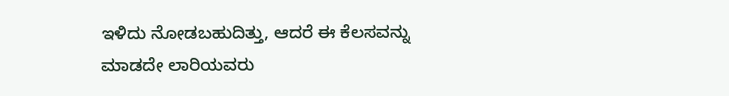ಇಳಿದು ನೋಡಬಹುದಿತ್ತು, ಆದರೆ ಈ ಕೆಲಸವನ್ನು ಮಾಡದೇ ಲಾರಿಯವರು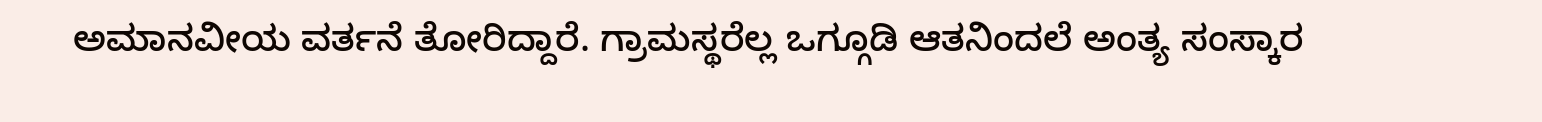ಅಮಾನವೀಯ ವರ್ತನೆ ತೋರಿದ್ದಾರೆ. ಗ್ರಾಮಸ್ಥರೆಲ್ಲ ಒಗ್ಗೂಡಿ ಆತನಿಂದಲೆ ಅಂತ್ಯ ಸಂಸ್ಕಾರ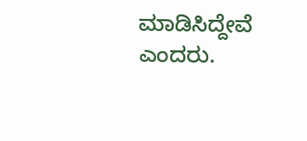ಮಾಡಿಸಿದ್ದೇವೆ ಎಂದರು.